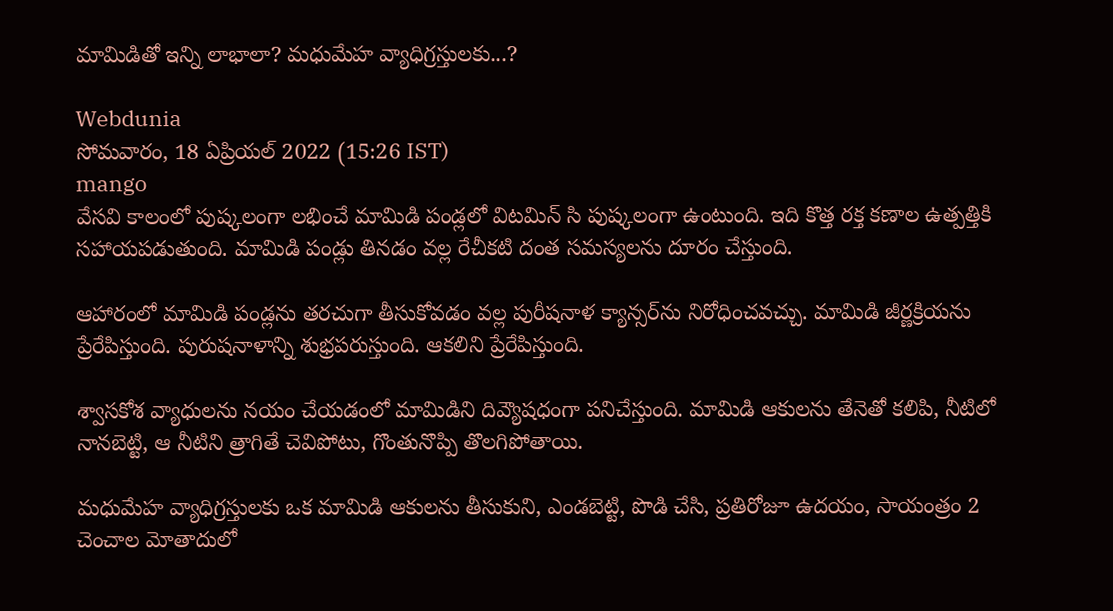మామిడితో ఇన్ని లాభాలా? మధుమేహ వ్యాధిగ్రస్తులకు...?

Webdunia
సోమవారం, 18 ఏప్రియల్ 2022 (15:26 IST)
mango
వేసవి కాలంలో పుష్కలంగా లభించే మామిడి పండ్లలో విటమిన్ సి పుష్కలంగా ఉంటుంది. ఇది కొత్త రక్త కణాల ఉత్పత్తికి సహాయపడుతుంది. మామిడి పండ్లు తినడం వల్ల రేచీకటి దంత సమస్యలను దూరం చేస్తుంది.

ఆహారంలో మామిడి పండ్లను తరచుగా తీసుకోవడం వల్ల పురీషనాళ క్యాన్సర్‌ను నిరోధించవచ్చు. మామిడి జీర్ణక్రియను ప్రేరేపిస్తుంది. పురుషనాళాన్ని శుభ్రపరుస్తుంది. ఆకలిని ప్రేరేపిస్తుంది.

శ్వాసకోశ వ్యాధులను నయం చేయడంలో మామిడిని దివ్యౌషధంగా పనిచేస్తుంది. మామిడి ఆకులను తేనెతో కలిపి, నీటిలో నానబెట్టి, ఆ నీటిని త్రాగితే చెవిపోటు, గొంతునొప్పి తొలగిపోతాయి.

మధుమేహ వ్యాధిగ్రస్తులకు ఒక మామిడి ఆకులను తీసుకుని, ఎండబెట్టి, పొడి చేసి, ప్రతిరోజూ ఉదయం, సాయంత్రం 2 చెంచాల మోతాదులో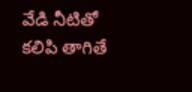వేడి నీటితో కలిపి తాగితే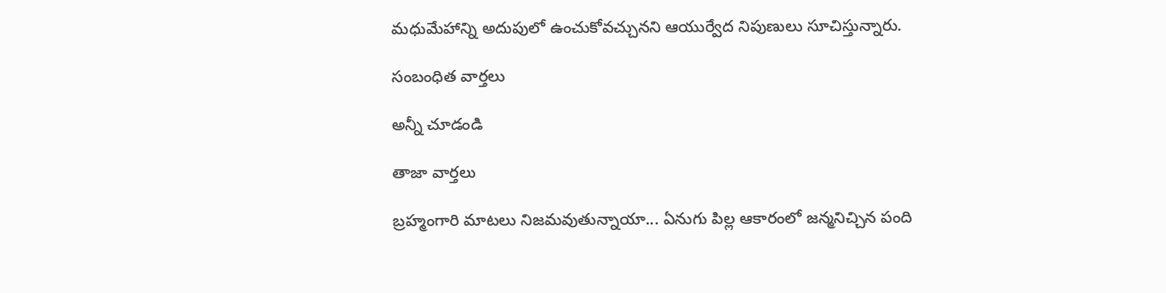మధుమేహాన్ని అదుపులో ఉంచుకోవచ్చునని ఆయుర్వేద నిపుణులు సూచిస్తున్నారు.

సంబంధిత వార్తలు

అన్నీ చూడండి

తాజా వార్తలు

బ్రహ్మంగారి మాటలు నిజమవుతున్నాయా... ఏనుగు పిల్ల ఆకారంలో జన్మనిచ్చిన పంది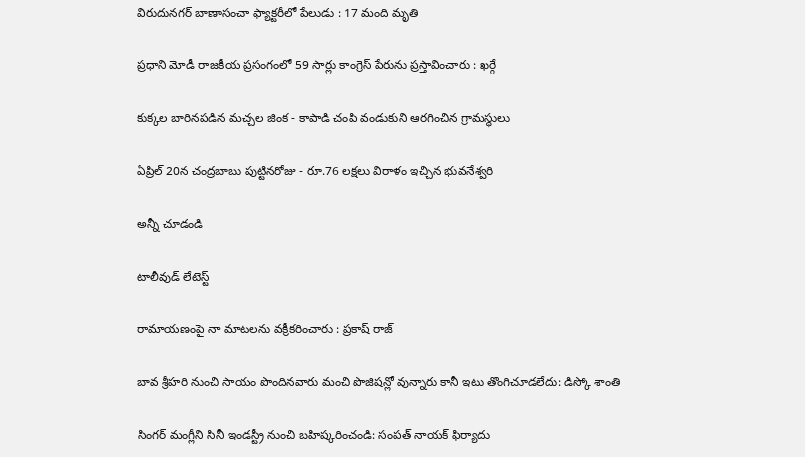విరుదునగర్ బాణాసంచా ఫ్యాక్టరీలో పేలుడు : 17 మంది మృతి

ప్రధాని మోడీ రాజకీయ ప్రసంగంలో 59 సార్లు కాంగ్రెస్ పేరును ప్రస్తావించారు : ఖర్గే

కుక్కల బారినపడిన మచ్చల జింక - కాపాడి చంపి వండుకుని ఆరగించిన గ్రామస్థులు

ఏప్రిల్ 20న చంద్రబాబు పుట్టినరోజు - రూ.76 లక్షలు విరాళం ఇచ్చిన భువనేశ్వరి

అన్నీ చూడండి

టాలీవుడ్ లేటెస్ట్

రామాయణంపై నా మాటలను వక్రీకరించారు : ప్రకాష్ రాజ్

బావ శ్రీహరి నుంచి సాయం పొందినవారు మంచి పొజిషన్లో వున్నారు కానీ ఇటు తొంగిచూడలేదు: డిస్కో శాంతి

సింగర్ మంగ్లీని సినీ ఇండస్ట్రీ నుంచి బహిష్కరించండి: సంపత్ నాయక్ ఫిర్యాదు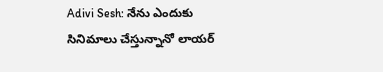Adivi Sesh: నేను ఎందుకు సినిమాలు చేస్తున్నానో లాయర్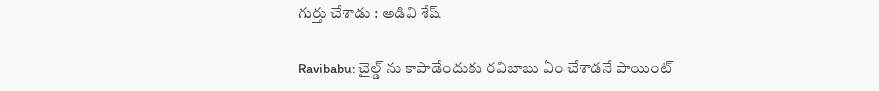గుర్తు చేశాడు : అడివి శేష్

Ravibabu: చైల్డ్ ను కాపాడేందుకు రవిబాబు ఏం చేశాడనే పాయింట్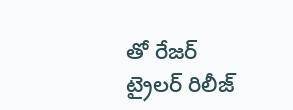తో రేజర్ ట్రైలర్ రిలీజ్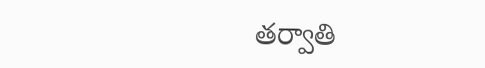తర్వాతి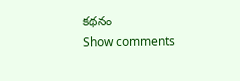కథనం
Show comments